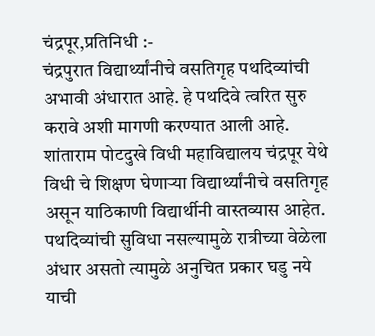चंद्रपूर,प्रतिनिधी :-
चंद्रपुरात विद्यार्थ्यांनीचे वसतिगृह पथदिव्यांची अभावी अंधारात आहे. हे पथदिवे त्वरित सुरु करावे अशी मागणी करण्यात आली आहे.
शांताराम पोटदुखे विधी महाविद्यालय चंद्रपूर येथे विधी चे शिक्षण घेणाऱ्या विद्यार्थ्यांनीचे वसतिगृह असून याठिकाणी विद्यार्थीनी वास्तव्यास आहेत. पथदिव्यांची सुविधा नसल्यामुळे रात्रीच्या वेळेला अंधार असतो त्यामुळे अनुचित प्रकार घडु नये याची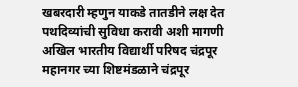खबरदारी म्हणुन याकडे तातडीने लक्ष देत पथदिव्यांची सुविधा करावी अशी मागणी अखिल भारतीय विद्यार्थी परिषद चंद्रपूर महानगर च्या शिष्टमंडळाने चंद्रपूर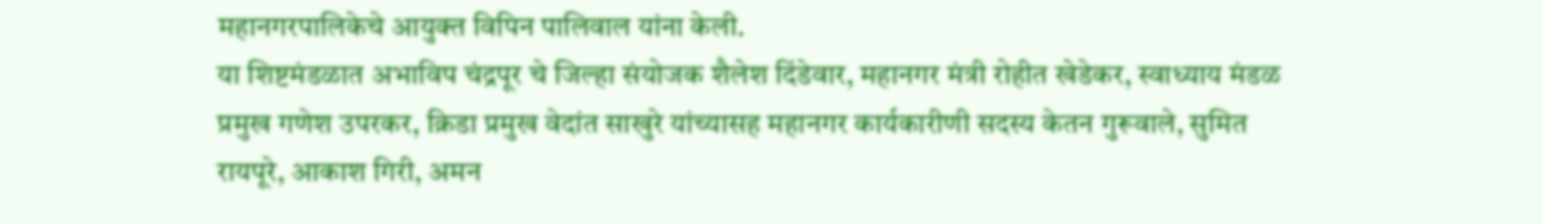महानगरपालिकेचे आयुक्त विपिन पालिवाल यांना केली.
या शिष्टमंडळात अभाविप चंद्रपूर चे जिल्हा संयोजक शैलेश दिंडेवार, महानगर मंत्री रोहीत खेडेकर, स्वाध्याय मंडळ प्रमुख गणेश उपरकर, क्रिडा प्रमुख वेदांत साखुरे यांच्यासह महानगर कार्यकारीणी सदस्य केतन गुरूवाले, सुमित रायपूरे, आकाश गिरी, अमन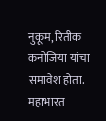नुकूम, रितीक कनोजिया यांचा समावेश होता.
महाभारत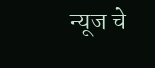न्यूज चे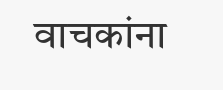वाचकांना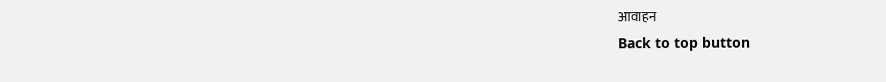आवाहन
Back to top button